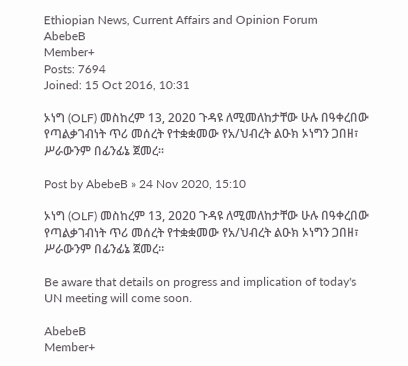Ethiopian News, Current Affairs and Opinion Forum
AbebeB
Member+
Posts: 7694
Joined: 15 Oct 2016, 10:31

ኦነግ (OLF) መስከረም 13, 2020 ጉዳዩ ለሚመለከታቸው ሁሉ በዓቀረበው የጣልቃገብነት ጥሪ መሰረት የተቋቋመው የአ/ህብረት ልዑክ ኦነግን ጋበዘ፣ ሥራውንም በፊንፊኔ ጀመረ፡፡

Post by AbebeB » 24 Nov 2020, 15:10

ኦነግ (OLF) መስከረም 13, 2020 ጉዳዩ ለሚመለከታቸው ሁሉ በዓቀረበው የጣልቃገብነት ጥሪ መሰረት የተቋቋመው የአ/ህብረት ልዑክ ኦነግን ጋበዘ፣ ሥራውንም በፊንፊኔ ጀመረ፡፡

Be aware that details on progress and implication of today's UN meeting will come soon.

AbebeB
Member+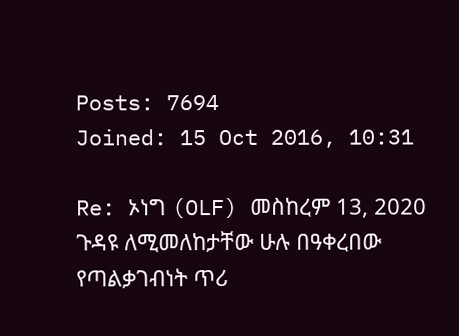Posts: 7694
Joined: 15 Oct 2016, 10:31

Re: ኦነግ (OLF) መስከረም 13, 2020 ጉዳዩ ለሚመለከታቸው ሁሉ በዓቀረበው የጣልቃገብነት ጥሪ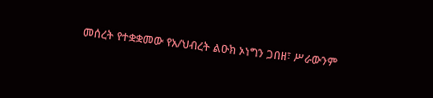መሰረት የተቋቋመው የአ/ህብረት ልዑክ ኦነግን ጋበዘ፣ ሥራውንም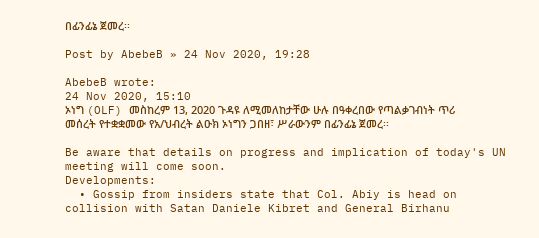በፊንፊኔ ጀመረ፡፡

Post by AbebeB » 24 Nov 2020, 19:28

AbebeB wrote:
24 Nov 2020, 15:10
ኦነግ (OLF) መስከረም 13, 2020 ጉዳዩ ለሚመለከታቸው ሁሉ በዓቀረበው የጣልቃገብነት ጥሪ መሰረት የተቋቋመው የአ/ህብረት ልዑክ ኦነግን ጋበዘ፣ ሥራውንም በፊንፊኔ ጀመረ፡፡

Be aware that details on progress and implication of today's UN meeting will come soon.
Developments:
  • Gossip from insiders state that Col. Abiy is head on collision with Satan Daniele Kibret and General Birhanu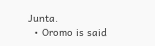Junta.
  • Oromo is said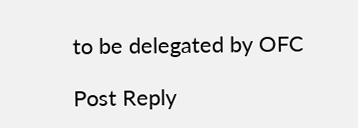to be delegated by OFC

Post Reply